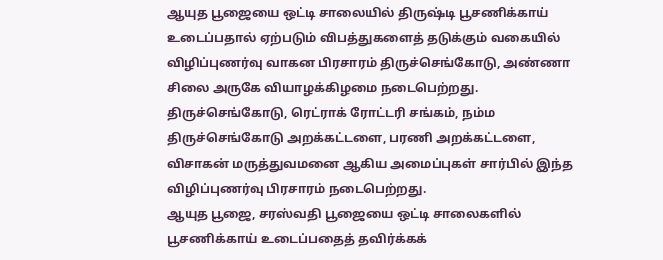ஆயுத பூஜையை ஒட்டி சாலையில் திருஷ்டி பூசணிக்காய் உடைப்பதால் ஏற்படும் விபத்துகளைத் தடுக்கும் வகையில் விழிப்புணர்வு வாகன பிரசாரம் திருச்செங்கோடு, அண்ணா சிலை அருகே வியாழக்கிழமை நடைபெற்றது.
திருச்செங்கோடு, ரெட்ராக் ரோட்டரி சங்கம், நம்ம திருச்செங்கோடு அறக்கட்டளை, பரணி அறக்கட்டளை, விசாகன் மருத்துவமனை ஆகிய அமைப்புகள் சார்பில் இந்த விழிப்புணர்வு பிரசாரம் நடைபெற்றது.
ஆயுத பூஜை, சரஸ்வதி பூஜையை ஒட்டி சாலைகளில் பூசணிக்காய் உடைப்பதைத் தவிர்க்கக்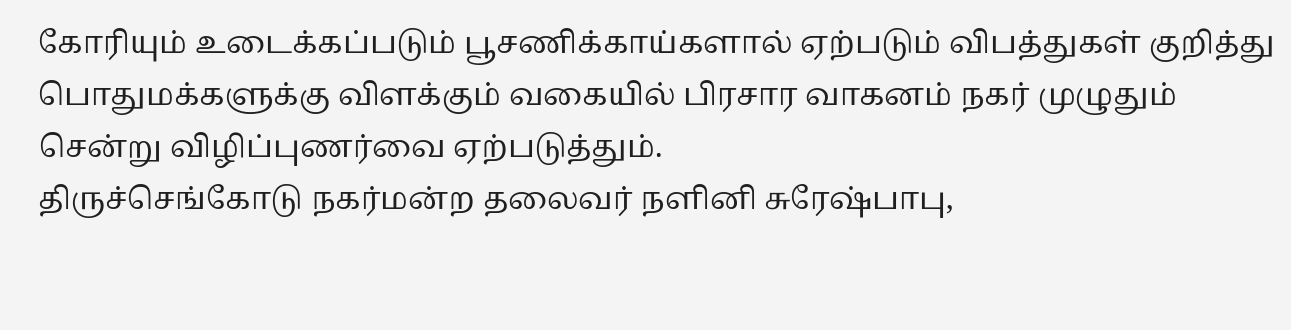கோரியும் உடைக்கப்படும் பூசணிக்காய்களால் ஏற்படும் விபத்துகள் குறித்து பொதுமக்களுக்கு விளக்கும் வகையில் பிரசார வாகனம் நகர் முழுதும் சென்று விழிப்புணர்வை ஏற்படுத்தும்.
திருச்செங்கோடு நகர்மன்ற தலைவர் நளினி சுரேஷ்பாபு,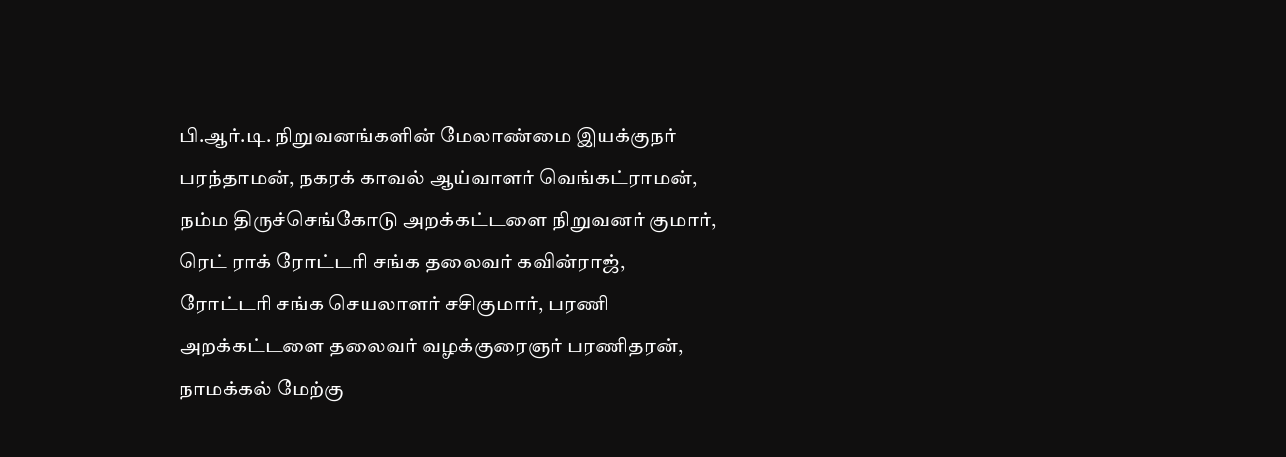பி.ஆர்.டி. நிறுவனங்களின் மேலாண்மை இயக்குநர் பரந்தாமன், நகரக் காவல் ஆய்வாளர் வெங்கட்ராமன், நம்ம திருச்செங்கோடு அறக்கட்டளை நிறுவனர் குமார், ரெட் ராக் ரோட்டரி சங்க தலைவர் கவின்ராஜ், ரோட்டரி சங்க செயலாளர் சசிகுமார், பரணி அறக்கட்டளை தலைவர் வழக்குரைஞர் பரணிதரன், நாமக்கல் மேற்கு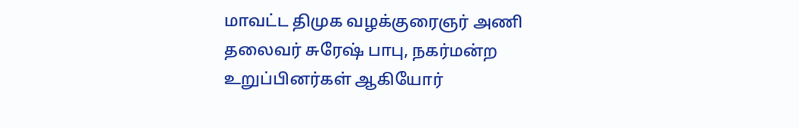மாவட்ட திமுக வழக்குரைஞர் அணி தலைவர் சுரேஷ் பாபு, நகர்மன்ற உறுப்பினர்கள் ஆகியோர்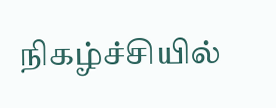நிகழ்ச்சியில்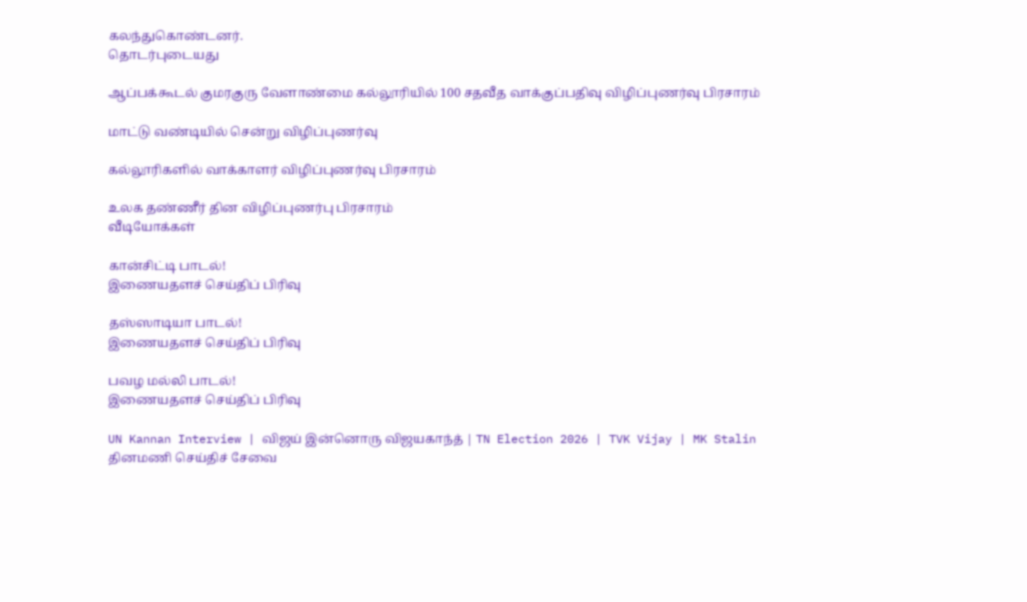கலந்துகொண்டனர்.
தொடர்புடையது

ஆப்பக்கூடல் குமரகுரு வேளாண்மை கல்லூரியில் 100 சதவீத வாக்குப்பதிவு விழிப்புணர்வு பிரசாரம்

மாட்டு வண்டியில் சென்று விழிப்புணர்வு

கல்லூரிகளில் வாக்காளர் விழிப்புணர்வு பிரசாரம்

உலக தண்ணீர் தின விழிப்புணர்பு பிரசாரம்
வீடியோக்கள்

கான்சிட்டி பாடல்!
இணையதளச் செய்திப் பிரிவு

தஸ்ஸாடியா பாடல்!
இணையதளச் செய்திப் பிரிவு

பவழ மல்லி பாடல்!
இணையதளச் செய்திப் பிரிவு

UN Kannan Interview | விஜய் இன்னொரு விஜயகாந்த் | TN Election 2026 | TVK Vijay | MK Stalin
தினமணி செய்திச் சேவை